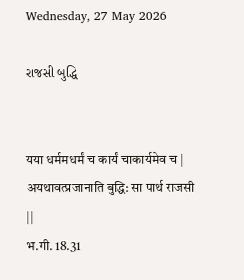Wednesday, 27 May 2026

રાજસી બુદ્ધિ


यया धर्ममधर्मं च कार्यं चाकार्यमेव च |
अयथावत्प्रजानाति बुद्धि: सा पार्थ राजसी ||
भ.गी. 18.31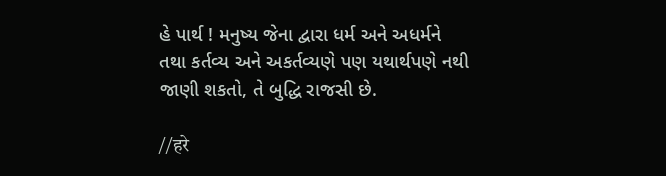હે પાર્થ ! મનુષ્ય જેના દ્વારા ધર્મ અને અધર્મને
તથા કર્તવ્ય અને અકર્તવ્યણે પણ યથાર્થપણે નથી
જાણી શકતો, તે બુદ્ધિ રાજસી છે.

//हरे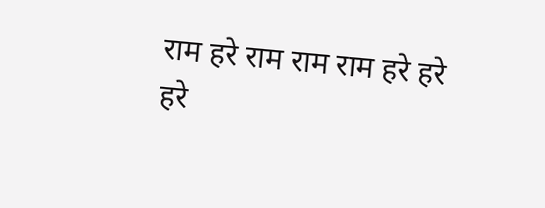राम हरे राम राम राम हरे हरे
हरे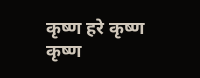कृष्ण हरे कृष्ण कृष्ण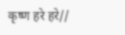कृष्ण हरे हरे//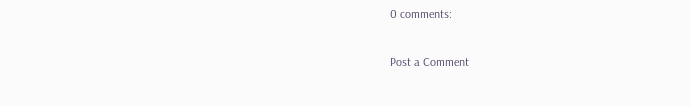0 comments:

Post a Comment